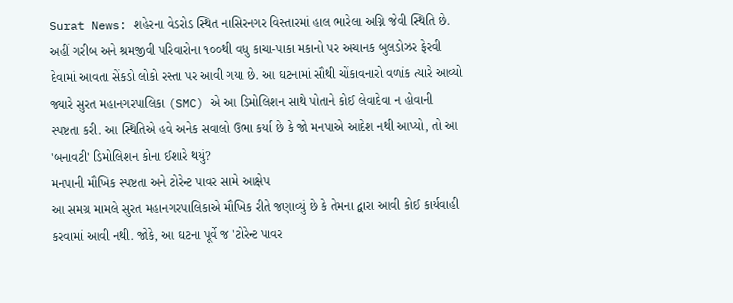Surat News: શહેરના વેડરોડ સ્થિત નાસિરનગર વિસ્તારમાં હાલ ભારેલા અગ્નિ જેવી સ્થિતિ છે. અહીં ગરીબ અને શ્રમજીવી પરિવારોના ૧૦૦થી વધુ કાચા-પાકા મકાનો પર અચાનક બુલડોઝર ફેરવી દેવામાં આવતા સેંકડો લોકો રસ્તા પર આવી ગયા છે. આ ઘટનામાં સૌથી ચોંકાવનારો વળાંક ત્યારે આવ્યો જ્યારે સુરત મહાનગરપાલિકા (SMC) એ આ ડિમોલિશન સાથે પોતાને કોઈ લેવાદેવા ન હોવાની સ્પષ્ટતા કરી. આ સ્થિતિએ હવે અનેક સવાલો ઉભા કર્યા છે કે જો મનપાએ આદેશ નથી આપ્યો, તો આ 'બનાવટી' ડિમોલિશન કોના ઈશારે થયું?
મનપાની મૌખિક સ્પષ્ટતા અને ટોરેન્ટ પાવર સામે આક્ષેપ
આ સમગ્ર મામલે સુરત મહાનગરપાલિકાએ મૌખિક રીતે જણાવ્યું છે કે તેમના દ્વારા આવી કોઈ કાર્યવાહી કરવામાં આવી નથી. જોકે, આ ઘટના પૂર્વે જ 'ટોરેન્ટ પાવર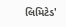લિમિટેડ'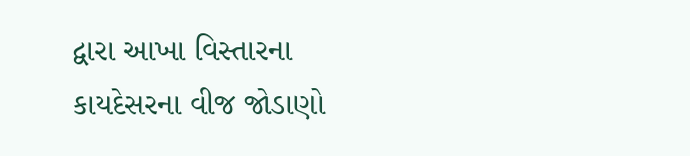દ્વારા આખા વિસ્તારના કાયદેસરના વીજ જોડાણો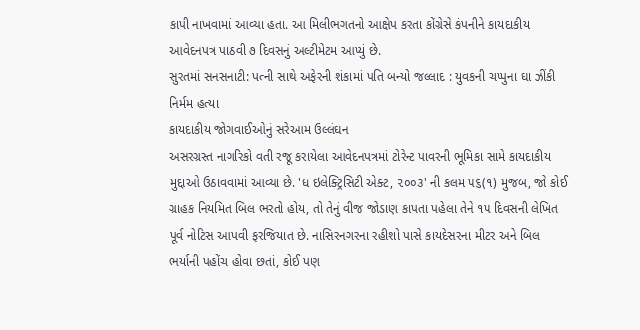કાપી નાખવામાં આવ્યા હતા. આ મિલીભગતનો આક્ષેપ કરતા કોંગ્રેસે કંપનીને કાયદાકીય આવેદનપત્ર પાઠવી ૭ દિવસનું અલ્ટીમેટમ આપ્યું છે.
સુરતમાં સનસનાટી: પત્ની સાથે અફેરની શંકામાં પતિ બન્યો જલ્લાદ : યુવકની ચપ્પુના ઘા ઝીંકી નિર્મમ હત્યા
કાયદાકીય જોગવાઈઓનું સરેઆમ ઉલ્લંઘન
અસરગ્રસ્ત નાગરિકો વતી રજૂ કરાયેલા આવેદનપત્રમાં ટોરેન્ટ પાવરની ભૂમિકા સામે કાયદાકીય મુદ્દાઓ ઉઠાવવામાં આવ્યા છે. 'ધ ઇલેક્ટ્રિસિટી એક્ટ, ૨૦૦૩' ની કલમ ૫૬(૧) મુજબ, જો કોઈ ગ્રાહક નિયમિત બિલ ભરતો હોય, તો તેનું વીજ જોડાણ કાપતા પહેલા તેને ૧૫ દિવસની લેખિત પૂર્વ નોટિસ આપવી ફરજિયાત છે. નાસિરનગરના રહીશો પાસે કાયદેસરના મીટર અને બિલ ભર્યાની પહોંચ હોવા છતાં, કોઈ પણ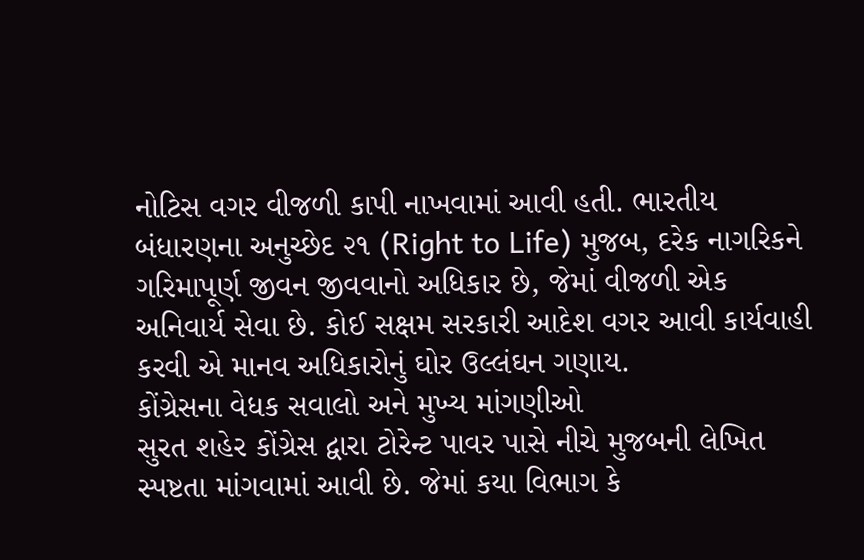નોટિસ વગર વીજળી કાપી નાખવામાં આવી હતી. ભારતીય બંધારણના અનુચ્છેદ ૨૧ (Right to Life) મુજબ, દરેક નાગરિકને ગરિમાપૂર્ણ જીવન જીવવાનો અધિકાર છે, જેમાં વીજળી એક અનિવાર્ય સેવા છે. કોઈ સક્ષમ સરકારી આદેશ વગર આવી કાર્યવાહી કરવી એ માનવ અધિકારોનું ઘોર ઉલ્લંઘન ગણાય.
કોંગ્રેસના વેધક સવાલો અને મુખ્ય માંગણીઓ
સુરત શહેર કોંગ્રેસ દ્વારા ટોરેન્ટ પાવર પાસે નીચે મુજબની લેખિત સ્પષ્ટતા માંગવામાં આવી છે. જેમાં કયા વિભાગ કે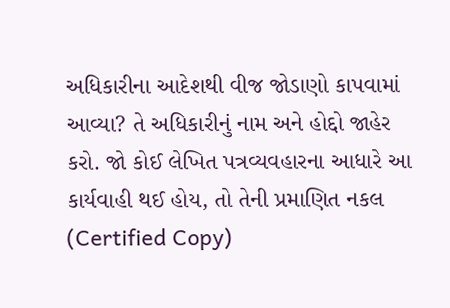અધિકારીના આદેશથી વીજ જોડાણો કાપવામાં આવ્યા? તે અધિકારીનું નામ અને હોદ્દો જાહેર કરો. જો કોઈ લેખિત પત્રવ્યવહારના આધારે આ કાર્યવાહી થઈ હોય, તો તેની પ્રમાણિત નકલ (Certified Copy)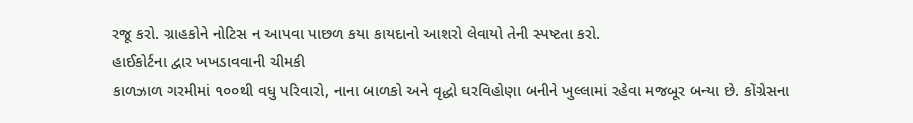રજૂ કરો. ગ્રાહકોને નોટિસ ન આપવા પાછળ કયા કાયદાનો આશરો લેવાયો તેની સ્પષ્ટતા કરો.
હાઈકોર્ટના દ્વાર ખખડાવવાની ચીમકી
કાળઝાળ ગરમીમાં ૧૦૦થી વધુ પરિવારો, નાના બાળકો અને વૃદ્ધો ઘરવિહોણા બનીને ખુલ્લામાં રહેવા મજબૂર બન્યા છે. કોંગ્રેસના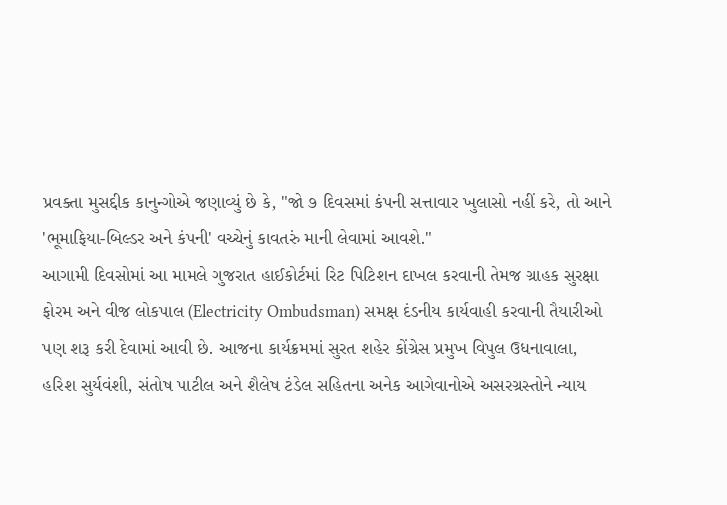પ્રવક્તા મુસદ્દીક કાનુન્ગોએ જણાવ્યું છે કે, "જો ૭ દિવસમાં કંપની સત્તાવાર ખુલાસો નહીં કરે, તો આને 'ભૂમાફિયા-બિલ્ડર અને કંપની' વચ્ચેનું કાવતરું માની લેવામાં આવશે."
આગામી દિવસોમાં આ મામલે ગુજરાત હાઈકોર્ટમાં રિટ પિટિશન દાખલ કરવાની તેમજ ગ્રાહક સુરક્ષા ફોરમ અને વીજ લોકપાલ (Electricity Ombudsman) સમક્ષ દંડનીય કાર્યવાહી કરવાની તૈયારીઓ પણ શરૂ કરી દેવામાં આવી છે. આજના કાર્યક્રમમાં સુરત શહેર કોંગ્રેસ પ્રમુખ વિપુલ ઉધનાવાલા, હરિશ સુર્યવંશી, સંતોષ પાટીલ અને શૈલેષ ટંડેલ સહિતના અનેક આગેવાનોએ અસરગ્રસ્તોને ન્યાય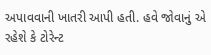અપાવવાની ખાતરી આપી હતી. હવે જોવાનું એ રહેશે કે ટોરેન્ટ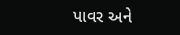પાવર અને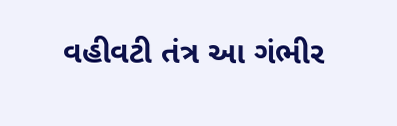વહીવટી તંત્ર આ ગંભીર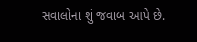સવાલોના શું જવાબ આપે છે.